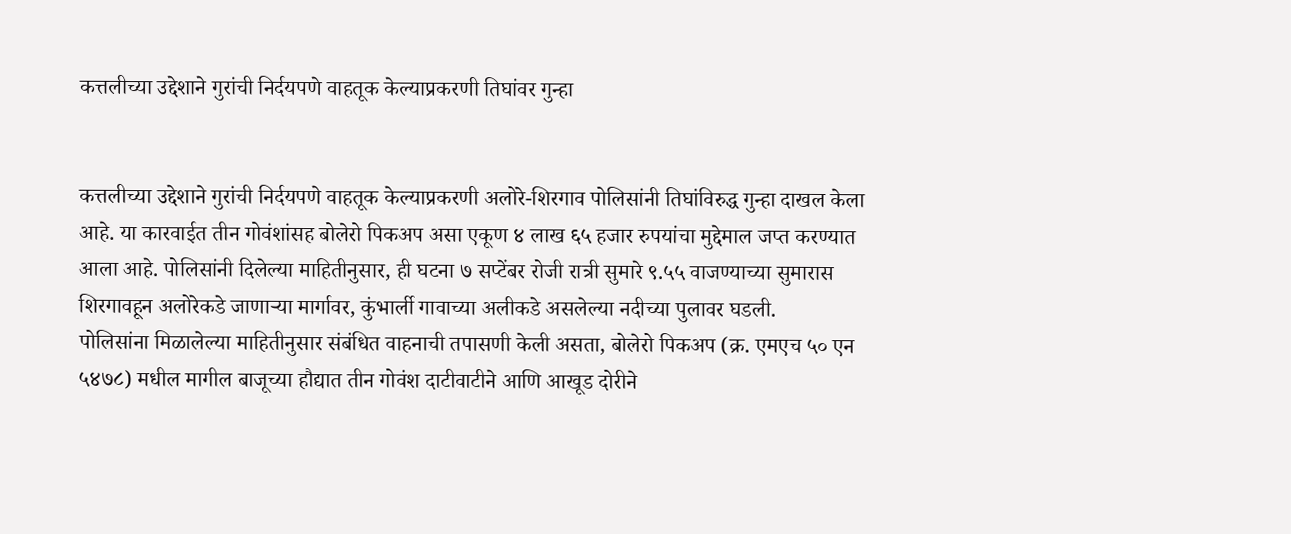कत्तलीच्या उद्देशाने गुरांची निर्दयपणे वाहतूक केल्याप्रकरणी तिघांवर गुन्हा


कत्तलीच्या उद्देशाने गुरांची निर्दयपणे वाहतूक केल्याप्रकरणी अलोरे-शिरगाव पोलिसांनी तिघांविरुद्ध गुन्हा दाखल केला आहे. या कारवाईत तीन गोवंशांसह बोलेरो पिकअप असा एकूण ४ लाख ६५ हजार रुपयांचा मुद्देमाल जप्त करण्यात आला आहे. पोलिसांनी दिलेल्या माहितीनुसार, ही घटना ७ सप्टेंबर रोजी रात्री सुमारे ९.५५ वाजण्याच्या सुमारास शिरगावहून अलोरेकडे जाणार्‍या मार्गावर, कुंभार्ली गावाच्या अलीकडे असलेल्या नदीच्या पुलावर घडली.
पोलिसांना मिळालेल्या माहितीनुसार संबंधित वाहनाची तपासणी केली असता, बोलेरो पिकअप (क्र. एमएच ५० एन ५४७८) मधील मागील बाजूच्या हौद्यात तीन गोवंश दाटीवाटीने आणि आखूड दोरीने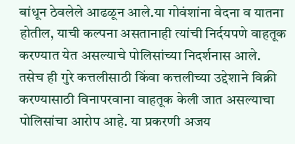बांधून ठेवलेले आढळून आले.या गोवंशांना वेदना व यातना होतील, याची कल्पना असतानाही त्यांची निर्दयपणे वाहतूक करण्यात येत असल्याचे पोलिसांच्या निदर्शनास आले. तसेच ही गुरे कत्तलीसाठी किंवा कत्तलीच्या उद्देशाने विक्री करण्यासाठी विनापरवाना वाहतूक केली जात असल्याचा पोलिसांचा आरोप आहे. या प्रकरणी अजय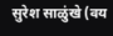सुरेश साळुंखे (वय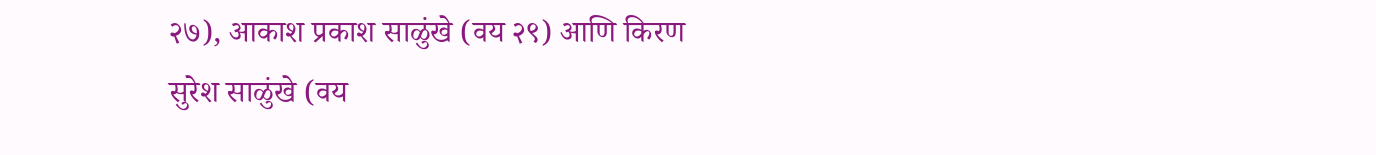२७), आकाश प्रकाश साळुंखे (वय २९) आणि किरण सुरेश साळुंखे (वय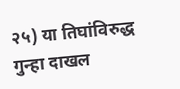२५) या तिघांविरुद्ध गुन्हा दाखल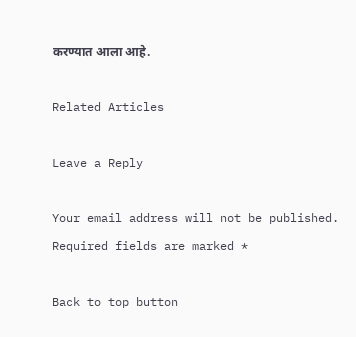करण्यात आला आहे.

Related Articles

Leave a Reply

Your email address will not be published. Required fields are marked *

Back to top button